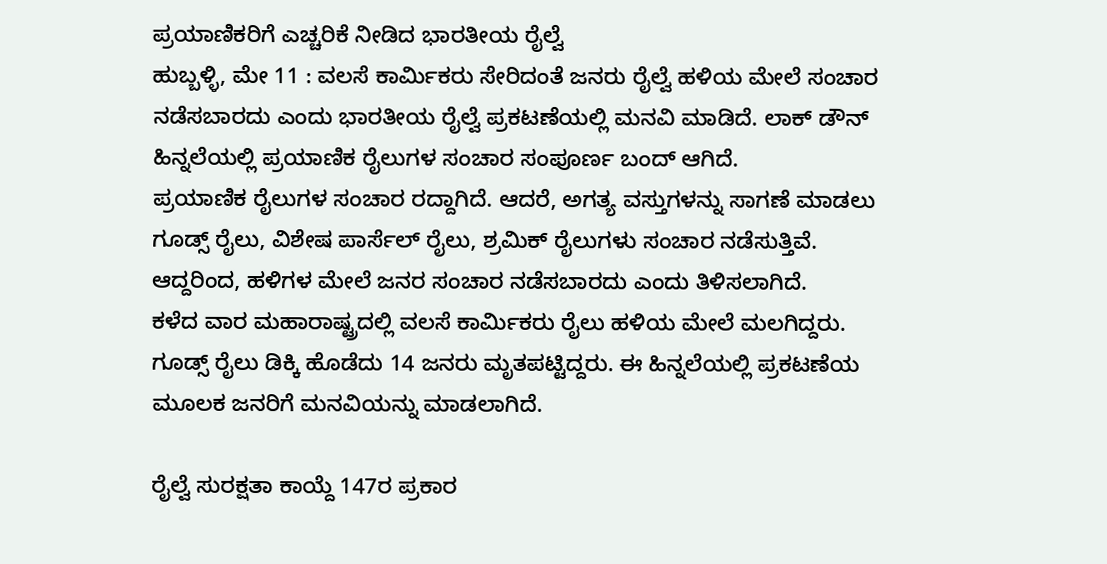ಪ್ರಯಾಣಿಕರಿಗೆ ಎಚ್ಚರಿಕೆ ನೀಡಿದ ಭಾರತೀಯ ರೈಲ್ವೆ
ಹುಬ್ಬಳ್ಳಿ, ಮೇ 11 : ವಲಸೆ ಕಾರ್ಮಿಕರು ಸೇರಿದಂತೆ ಜನರು ರೈಲ್ವೆ ಹಳಿಯ ಮೇಲೆ ಸಂಚಾರ ನಡೆಸಬಾರದು ಎಂದು ಭಾರತೀಯ ರೈಲ್ವೆ ಪ್ರಕಟಣೆಯಲ್ಲಿ ಮನವಿ ಮಾಡಿದೆ. ಲಾಕ್ ಡೌನ್ ಹಿನ್ನಲೆಯಲ್ಲಿ ಪ್ರಯಾಣಿಕ ರೈಲುಗಳ ಸಂಚಾರ ಸಂಪೂರ್ಣ ಬಂದ್ ಆಗಿದೆ.
ಪ್ರಯಾಣಿಕ ರೈಲುಗಳ ಸಂಚಾರ ರದ್ದಾಗಿದೆ. ಆದರೆ, ಅಗತ್ಯ ವಸ್ತುಗಳನ್ನು ಸಾಗಣೆ ಮಾಡಲು ಗೂಡ್ಸ್ ರೈಲು, ವಿಶೇಷ ಪಾರ್ಸೆಲ್ ರೈಲು, ಶ್ರಮಿಕ್ ರೈಲುಗಳು ಸಂಚಾರ ನಡೆಸುತ್ತಿವೆ. ಆದ್ದರಿಂದ, ಹಳಿಗಳ ಮೇಲೆ ಜನರ ಸಂಚಾರ ನಡೆಸಬಾರದು ಎಂದು ತಿಳಿಸಲಾಗಿದೆ.
ಕಳೆದ ವಾರ ಮಹಾರಾಷ್ಟ್ರದಲ್ಲಿ ವಲಸೆ ಕಾರ್ಮಿಕರು ರೈಲು ಹಳಿಯ ಮೇಲೆ ಮಲಗಿದ್ದರು. ಗೂಡ್ಸ್ ರೈಲು ಡಿಕ್ಕಿ ಹೊಡೆದು 14 ಜನರು ಮೃತಪಟ್ಟಿದ್ದರು. ಈ ಹಿನ್ನಲೆಯಲ್ಲಿ ಪ್ರಕಟಣೆಯ ಮೂಲಕ ಜನರಿಗೆ ಮನವಿಯನ್ನು ಮಾಡಲಾಗಿದೆ.

ರೈಲ್ವೆ ಸುರಕ್ಷತಾ ಕಾಯ್ದೆ 147ರ ಪ್ರಕಾರ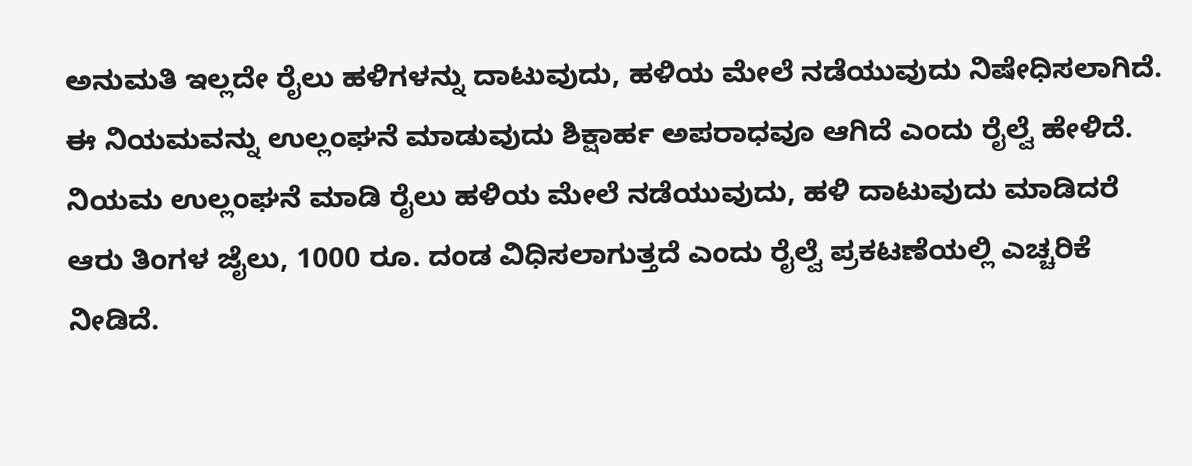ಅನುಮತಿ ಇಲ್ಲದೇ ರೈಲು ಹಳಿಗಳನ್ನು ದಾಟುವುದು, ಹಳಿಯ ಮೇಲೆ ನಡೆಯುವುದು ನಿಷೇಧಿಸಲಾಗಿದೆ. ಈ ನಿಯಮವನ್ನು ಉಲ್ಲಂಘನೆ ಮಾಡುವುದು ಶಿಕ್ಷಾರ್ಹ ಅಪರಾಧವೂ ಆಗಿದೆ ಎಂದು ರೈಲ್ವೆ ಹೇಳಿದೆ.
ನಿಯಮ ಉಲ್ಲಂಘನೆ ಮಾಡಿ ರೈಲು ಹಳಿಯ ಮೇಲೆ ನಡೆಯುವುದು, ಹಳಿ ದಾಟುವುದು ಮಾಡಿದರೆ ಆರು ತಿಂಗಳ ಜೈಲು, 1000 ರೂ. ದಂಡ ವಿಧಿಸಲಾಗುತ್ತದೆ ಎಂದು ರೈಲ್ವೆ ಪ್ರಕಟಣೆಯಲ್ಲಿ ಎಚ್ಚರಿಕೆ ನೀಡಿದೆ.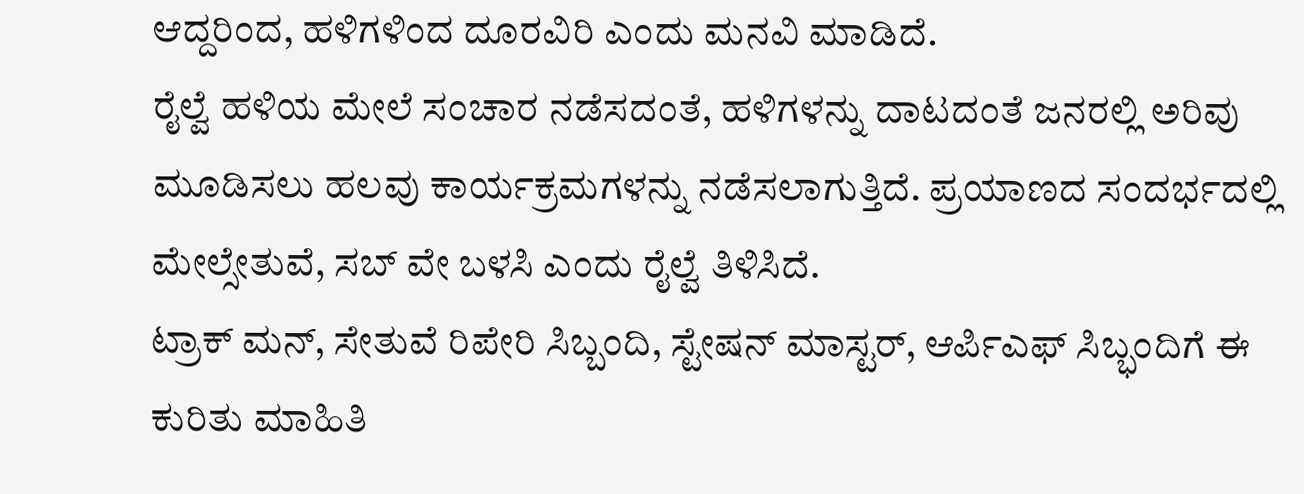ಆದ್ದರಿಂದ, ಹಳಿಗಳಿಂದ ದೂರವಿರಿ ಎಂದು ಮನವಿ ಮಾಡಿದೆ.
ರೈಲ್ವೆ ಹಳಿಯ ಮೇಲೆ ಸಂಚಾರ ನಡೆಸದಂತೆ, ಹಳಿಗಳನ್ನು ದಾಟದಂತೆ ಜನರಲ್ಲಿ ಅರಿವು ಮೂಡಿಸಲು ಹಲವು ಕಾರ್ಯಕ್ರಮಗಳನ್ನು ನಡೆಸಲಾಗುತ್ತಿದೆ. ಪ್ರಯಾಣದ ಸಂದರ್ಭದಲ್ಲಿ ಮೇಲ್ಸೇತುವೆ, ಸಬ್ ವೇ ಬಳಸಿ ಎಂದು ರೈಲ್ವೆ ತಿಳಿಸಿದೆ.
ಟ್ರಾಕ್ ಮನ್, ಸೇತುವೆ ರಿಪೇರಿ ಸಿಬ್ಬಂದಿ, ಸ್ಟೇಷನ್ ಮಾಸ್ಟರ್, ಆರ್ಪಿಎಫ್ ಸಿಬ್ಭಂದಿಗೆ ಈ ಕುರಿತು ಮಾಹಿತಿ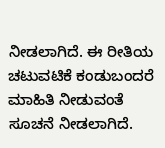ನೀಡಲಾಗಿದೆ. ಈ ರೀತಿಯ ಚಟುವಟಿಕೆ ಕಂಡುಬಂದರೆ ಮಾಹಿತಿ ನೀಡುವಂತೆ ಸೂಚನೆ ನೀಡಲಾಗಿದೆ.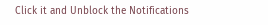Click it and Unblock the Notifications